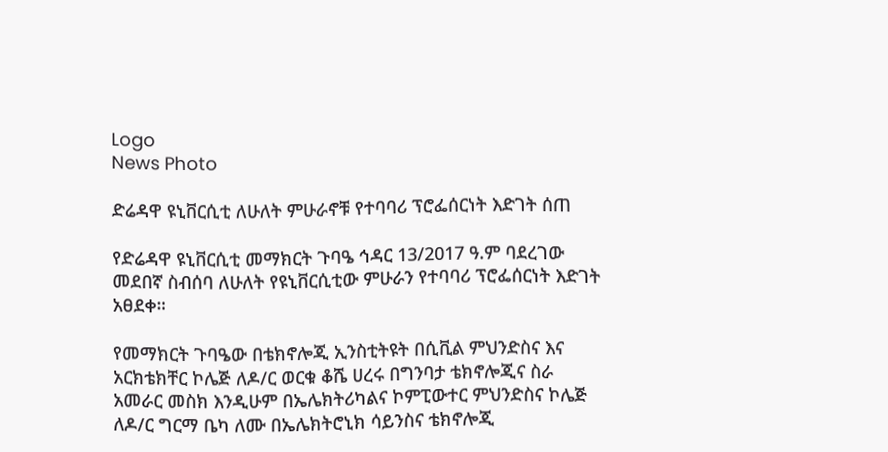Logo
News Photo

ድሬዳዋ ዩኒቨርሲቲ ለሁለት ምሁራኖቹ የተባባሪ ፕሮፌሰርነት እድገት ሰጠ

የድሬዳዋ ዩኒቨርሲቲ መማክርት ጉባዔ ኅዳር 13/2017 ዓ.ም ባደረገው መደበኛ ስብሰባ ለሁለት የዩኒቨርሲቲው ምሁራን የተባባሪ ፕሮፌሰርነት እድገት አፀደቀ።

የመማክርት ጉባዔው በቴክኖሎጂ ኢንስቲትዩት በሲቪል ምህንድስና እና አርክቴክቸር ኮሌጅ ለዶ/ር ወርቁ ቆሼ ሀረሩ በግንባታ ቴክኖሎጂና ስራ አመራር መስክ እንዲሁም በኤሌክትሪካልና ኮምፒውተር ምህንድስና ኮሌጅ ለዶ/ር ግርማ ቤካ ለሙ በኤሌክትሮኒክ ሳይንስና ቴክኖሎጂ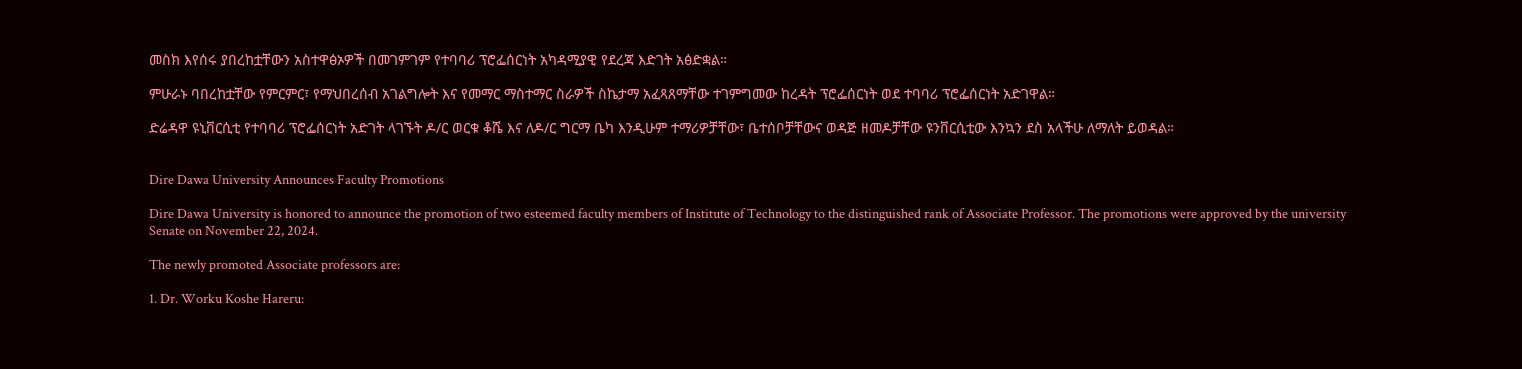መስክ እየሰሩ ያበረከቷቸውን አስተዋፅኦዎች በመገምገም የተባባሪ ፕሮፌሰርነት አካዳሚያዊ የደረጃ እድገት አፅድቋል።

ምሁራኑ ባበረከቷቸው የምርምር፣ የማህበረሰብ አገልግሎት እና የመማር ማስተማር ስራዎች ስኬታማ አፈጻጸማቸው ተገምግመው ከረዳት ፕሮፌሰርነት ወደ ተባባሪ ፕሮፌሰርነት አድገዋል።

ድሬዳዋ ዩኒቨርሲቲ የተባባሪ ፕሮፌሰርነት አድገት ላገኙት ዶ/ር ወርቁ ቆሼ እና ለዶ/ር ግርማ ቤካ እንዲሁም ተማሪዎቻቸው፣ ቤተሰቦቻቸውና ወዳጅ ዘመዶቻቸው ዩንቨርሲቲው እንኳን ደስ አላችሁ ለማለት ይወዳል።


Dire Dawa University Announces Faculty Promotions

Dire Dawa University is honored to announce the promotion of two esteemed faculty members of Institute of Technology to the distinguished rank of Associate Professor. The promotions were approved by the university Senate on November 22, 2024.

The newly promoted Associate professors are:

1. Dr. Worku Koshe Hareru: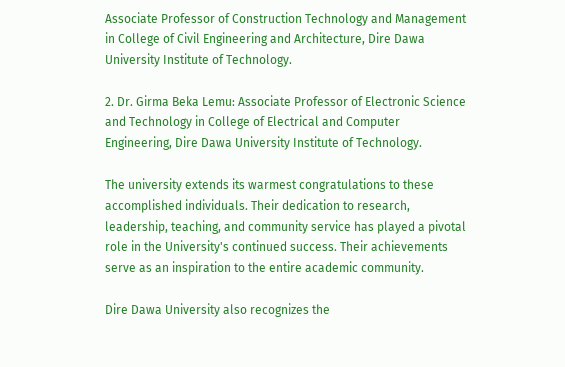Associate Professor of Construction Technology and Management in College of Civil Engineering and Architecture, Dire Dawa University Institute of Technology.

2. Dr. Girma Beka Lemu: Associate Professor of Electronic Science and Technology in College of Electrical and Computer Engineering, Dire Dawa University Institute of Technology.

The university extends its warmest congratulations to these accomplished individuals. Their dedication to research, leadership, teaching, and community service has played a pivotal role in the University's continued success. Their achievements serve as an inspiration to the entire academic community.

Dire Dawa University also recognizes the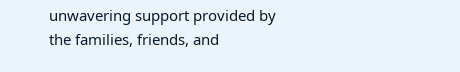unwavering support provided by the families, friends, and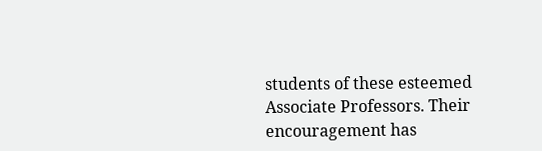students of these esteemed Associate Professors. Their encouragement has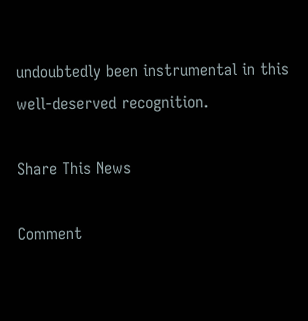undoubtedly been instrumental in this well-deserved recognition.

Share This News

Comment